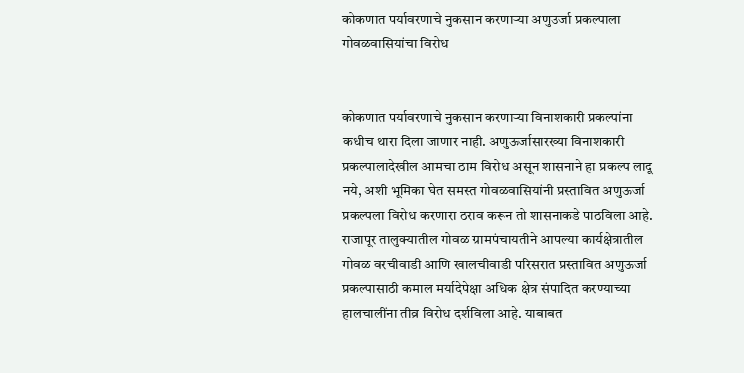कोकणात पर्यावरणाचे नुकसान करणार्‍या अणुउर्जा प्रकल्पाला गोवळवासियांचा विरोध


कोकणात पर्यावरणाचे नुकसान करणार्‍या विनाशकारी प्रकल्पांना कधीच थारा दिला जाणार नाही. अणुऊर्जासारख्या विनाशकारी प्रकल्पालादेखील आमचा ठाम विरोध असून शासनाने हा प्रकल्प लादू नये, अशी भूमिका घेत समस्त गोवळवासियांनी प्रस्तावित अणुऊर्जा प्रकल्पला विरोध करणारा ठराव करून तो शासनाकडे पाठविला आहे.
राजापूर तालुक्यातील गोवळ ग्रामपंचायतीने आपल्या कार्यक्षेत्रातील गोवळ वरचीवाडी आणि खालचीवाडी परिसरात प्रस्तावित अणुऊर्जा प्रकल्पासाठी कमाल मर्यादेपेक्षा अधिक क्षेत्र संपादित करण्याच्या हालचालींना तीव्र विरोध दर्शविला आहे. याबाबत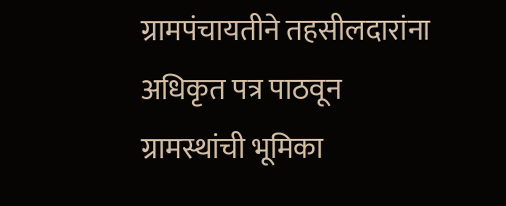ग्रामपंचायतीने तहसीलदारांना अधिकृत पत्र पाठवून ग्रामस्थांची भूमिका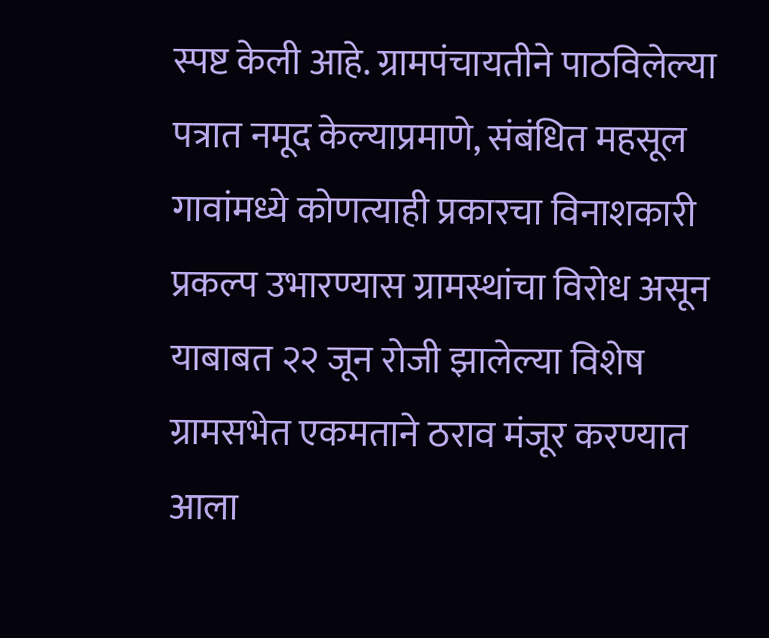स्पष्ट केली आहे. ग्रामपंचायतीने पाठविलेल्या पत्रात नमूद केल्याप्रमाणे, संबंधित महसूल गावांमध्ये कोणत्याही प्रकारचा विनाशकारी प्रकल्प उभारण्यास ग्रामस्थांचा विरोध असून याबाबत २२ जून रोजी झालेल्या विशेष ग्रामसभेत एकमताने ठराव मंजूर करण्यात आला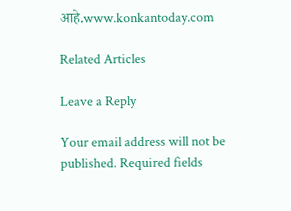आहे.www.konkantoday.com

Related Articles

Leave a Reply

Your email address will not be published. Required fields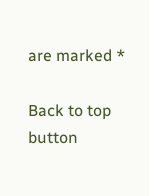are marked *

Back to top button